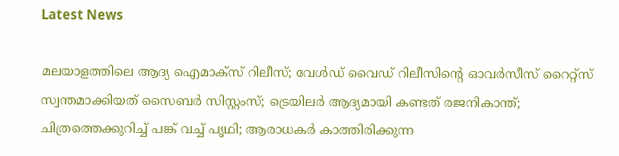Latest News

മലയാളത്തിലെ ആദ്യ ഐമാക്‌സ് റിലീസ്; വേള്‍ഡ് വൈഡ് റിലീസിന്റെ ഓവര്‍സീസ് റൈറ്റ്‌സ് സ്വന്തമാക്കിയത് സൈബര്‍ സിസ്റ്റംസ്; ട്രെയിലര്‍ ആദ്യമായി കണ്ടത് രജനികാന്ത്; ചിത്രത്തെക്കുറിച്ച് പങ്ക് വച്ച് പൃഥി; ആരാധകര്‍ കാത്തിരിക്കുന്ന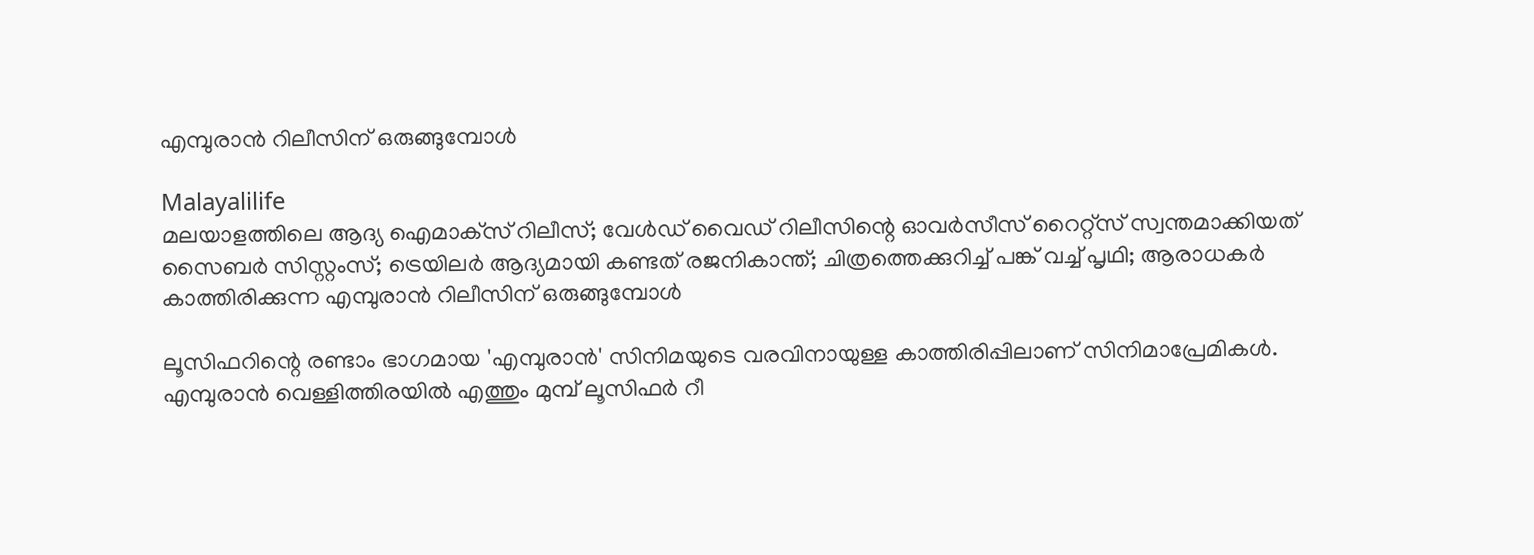എമ്പുരാന്‍ റിലീസിന് ഒരുങ്ങുമ്പോള്‍

Malayalilife
മലയാളത്തിലെ ആദ്യ ഐമാക്‌സ് റിലീസ്; വേള്‍ഡ് വൈഡ് റിലീസിന്റെ ഓവര്‍സീസ് റൈറ്റ്‌സ് സ്വന്തമാക്കിയത് സൈബര്‍ സിസ്റ്റംസ്; ട്രെയിലര്‍ ആദ്യമായി കണ്ടത് രജനികാന്ത്; ചിത്രത്തെക്കുറിച്ച് പങ്ക് വച്ച് പൃഥി; ആരാധകര്‍ കാത്തിരിക്കുന്ന എമ്പുരാന്‍ റിലീസിന് ഒരുങ്ങുമ്പോള്‍

ലൂസിഫറിന്റെ രണ്ടാം ഭാഗമായ 'എമ്പുരാന്‍' സിനിമയുടെ വരവിനായുള്ള കാത്തിരിപ്പിലാണ് സിനിമാപ്രേമികള്‍. എമ്പുരാന്‍ വെള്ളിത്തിരയില്‍ എത്തും മുമ്പ് ലൂസിഫര്‍ റീ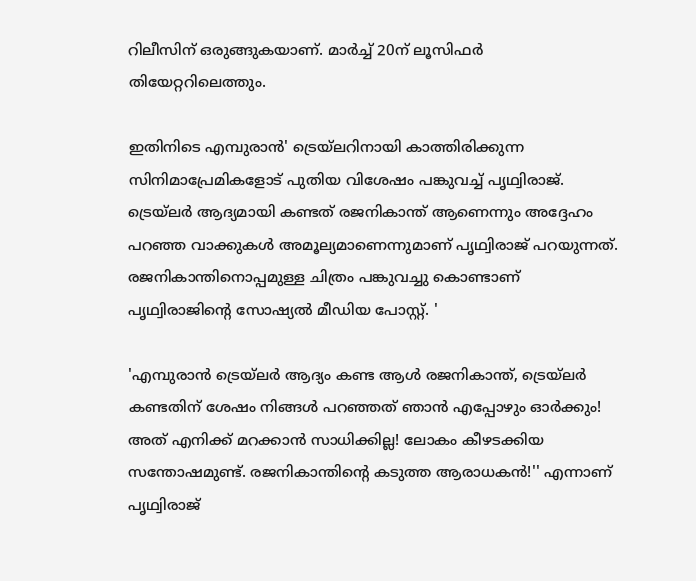റിലീസിന് ഒരുങ്ങുകയാണ്. മാര്‍ച്ച് 20ന് ലൂസിഫര്‍ തിയേറ്ററിലെത്തും.

ഇതിനിടെ എമ്പുരാന്‍' ട്രെയ്ലറിനായി കാത്തിരിക്കുന്ന സിനിമാപ്രേമികളോട് പുതിയ വിശേഷം പങ്കുവച്ച് പൃഥ്വിരാജ്. ട്രെയ്ലര്‍ ആദ്യമായി കണ്ടത് രജനികാന്ത് ആണെന്നും അദ്ദേഹം പറഞ്ഞ വാക്കുകള്‍ അമൂല്യമാണെന്നുമാണ് പൃഥ്വിരാജ് പറയുന്നത്. രജനികാന്തിനൊപ്പമുള്ള ചിത്രം പങ്കുവച്ചു കൊണ്ടാണ് പൃഥ്വിരാജിന്റെ സോഷ്യല്‍ മീഡിയ പോസ്റ്റ്. '

'എമ്പുരാന്‍ ട്രെയ്‌ലര്‍ ആദ്യം കണ്ട ആള്‍ രജനികാന്ത്, ട്രെയ്‌ലര്‍ കണ്ടതിന് ശേഷം നിങ്ങള്‍ പറഞ്ഞത് ഞാന്‍ എപ്പോഴും ഓര്‍ക്കും! അത് എനിക്ക് മറക്കാന്‍ സാധിക്കില്ല! ലോകം കീഴടക്കിയ സന്തോഷമുണ്ട്. രജനികാന്തിന്റെ കടുത്ത ആരാധകന്‍!'' എന്നാണ് പൃഥ്വിരാജ്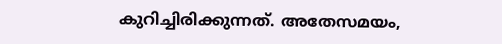കുറിച്ചിരിക്കുന്നത്. അതേസമയം,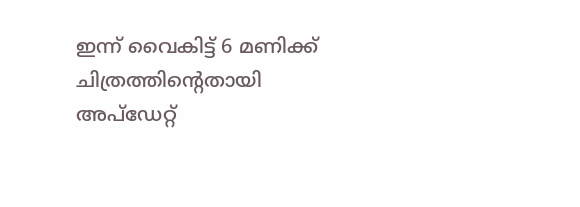ഇന്ന് വൈകിട്ട് 6 മണിക്ക് ചിത്രത്തിന്റെതായി അപ്ഡേറ്റ്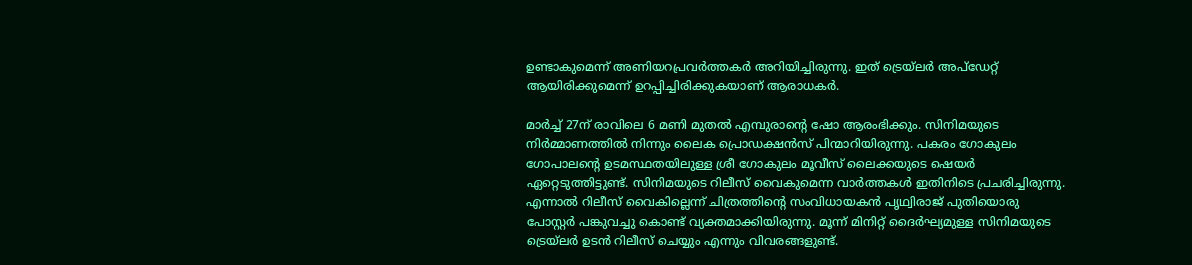ഉണ്ടാകുമെന്ന് അണിയറപ്രവര്‍ത്തകര്‍ അറിയിച്ചിരുന്നു. ഇത് ട്രെയ്‌ലര്‍ അപ്ഡേറ്റ് ആയിരിക്കുമെന്ന് ഉറപ്പിച്ചിരിക്കുകയാണ് ആരാധകര്‍.

മാര്‍ച്ച് 27ന് രാവിലെ 6 മണി മുതല്‍ എമ്പുരാന്റെ ഷോ ആരംഭിക്കും. സിനിമയുടെ നിര്‍മ്മാണത്തില്‍ നിന്നും ലൈക പ്രൊഡക്ഷന്‍സ് പിന്മാറിയിരുന്നു. പകരം ഗോകുലം ഗോപാലന്റെ ഉടമസ്ഥതയിലുള്ള ശ്രീ ഗോകുലം മൂവീസ് ലൈക്കയുടെ ഷെയര്‍ ഏറ്റെടുത്തിട്ടുണ്ട്. സിനിമയുടെ റിലീസ് വൈകുമെന്ന വാര്‍ത്തകള്‍ ഇതിനിടെ പ്രചരിച്ചിരുന്നു. എന്നാല്‍ റിലീസ് വൈകില്ലെന്ന് ചിത്രത്തിന്റെ സംവിധായകന്‍ പൃഥ്വിരാജ് പുതിയൊരു പോസ്റ്റര്‍ പങ്കുവച്ചു കൊണ്ട് വ്യക്തമാക്കിയിരുന്നു. മൂന്ന് മിനിറ്റ് ദൈര്‍ഘ്യമുള്ള സിനിമയുടെ ട്രെയ്‌ലര്‍ ഉടന്‍ റിലീസ് ചെയ്യും എന്നും വിവരങ്ങളുണ്ട്.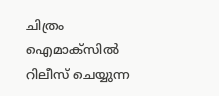ചിത്രം ഐമാക്‌സില്‍ റിലീസ് ചെയ്യുന്ന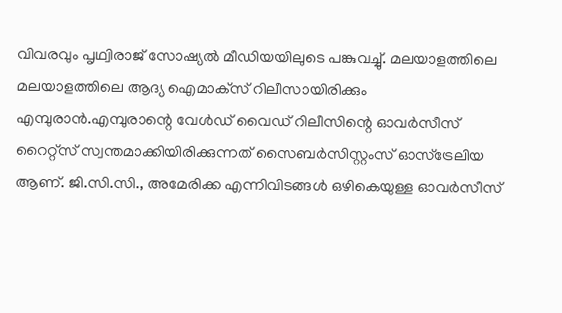വിവരവും പൃഥ്വിരാജ് സോഷ്യല്‍ മീഡിയയിലുടെ പങ്കുവച്ചു്. മലയാളത്തിലെ മലയാളത്തിലെ ആദ്യ ഐമാക്‌സ് റിലീസായിരിക്കും എമ്പുരാന്‍.എമ്പുരാന്റെ വേള്‍ഡ് വൈഡ് റിലീസിന്റെ ഓവര്‍സീസ് റൈറ്റ്‌സ് സ്വന്തമാക്കിയിരിക്കുന്നത് സൈബര്‍സിസ്റ്റംസ് ഓസ്‌ട്രേലിയ ആണ്. ജി.സി.സി., അമേരിക്ക എന്നിവിടങ്ങള്‍ ഒഴികെയുള്ള ഓവര്‍സീസ്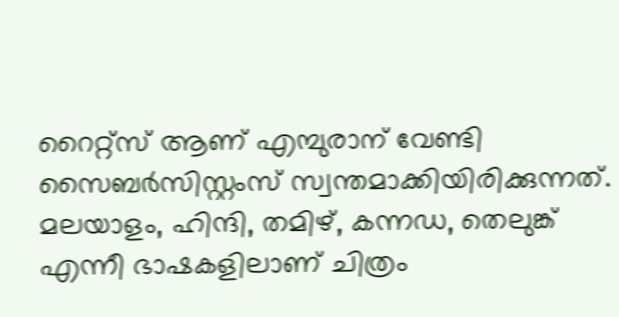റൈറ്റ്‌സ് ആണ് എമ്പുരാന് വേണ്ടി സൈബര്‍സിസ്റ്റംസ് സ്വന്തമാക്കിയിരിക്കുന്നത്. മലയാളം, ഹിന്ദി, തമിഴ്, കന്നഡ, തെലുങ്ക് എന്നീ ഭാഷകളിലാണ് ചിത്രം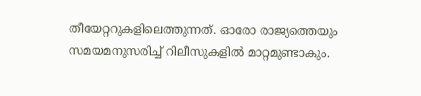തീയേറ്ററുകളിലെത്തുന്നത്. ഓരോ രാജ്യത്തെയും സമയമനുസരിച്ച് റിലീസുകളില്‍ മാറ്റമുണ്ടാകും.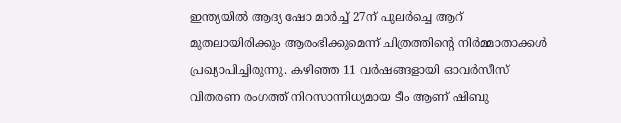ഇന്ത്യയില്‍ ആദ്യ ഷോ മാര്‍ച്ച് 27ന് പുലര്‍ച്ചെ ആറ് മുതലായിരിക്കും ആരംഭിക്കുമെന്ന് ചിത്രത്തിന്റെ നിര്‍മ്മാതാക്കള്‍ പ്രഖ്യാപിച്ചിരുന്നു. കഴിഞ്ഞ 11 വര്‍ഷങ്ങളായി ഓവര്‍സീസ് വിതരണ രംഗത്ത് നിറസാന്നിധ്യമായ ടീം ആണ് ഷിബു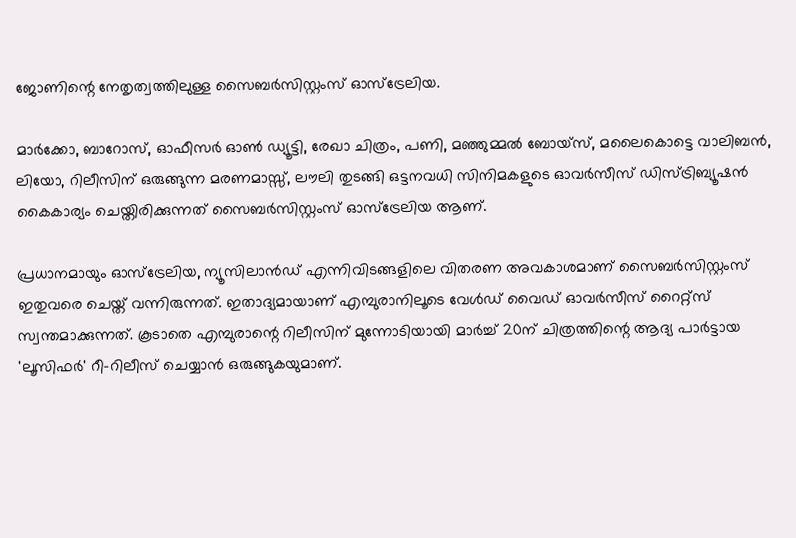ജോണിന്റെ നേതൃത്വത്തിലുള്ള സൈബര്‍സിസ്റ്റംസ് ഓസ്‌ട്രേലിയ.

മാര്‍ക്കോ, ബാറോസ്, ഓഫീസര്‍ ഓണ്‍ ഡ്യൂട്ടി, രേഖാ ചിത്രം, പണി, മഞ്ഞുമ്മല്‍ ബോയ്‌സ്, മലൈകൊട്ടെ വാലിബന്‍, ലിയോ, റിലീസിന് ഒരുങ്ങുന്ന മരണമാസ്സ്, ലൗലി തുടങ്ങി ഒട്ടനവധി സിനിമകളുടെ ഓവര്‍സീസ് ഡിസ്ട്രിബ്യൂഷന്‍ കൈകാര്യം ചെയ്തിരിക്കുന്നത് സൈബര്‍സിസ്റ്റംസ് ഓസ്‌ട്രേലിയ ആണ്.

പ്രധാനമായും ഓസ്‌ട്രേലിയ, ന്യൂസിലാന്‍ഡ് എന്നിവിടങ്ങളിലെ വിതരണ അവകാശമാണ് സൈബര്‍സിസ്റ്റംസ് ഇതുവരെ ചെയ്ത് വന്നിരുന്നത്. ഇതാദ്യമായാണ് എമ്പുരാനിലൂടെ വേള്‍ഡ് വൈഡ് ഓവര്‍സീസ് റൈറ്റ്‌സ് സ്വന്തമാക്കുന്നത്. കൂടാതെ എമ്പുരാന്റെ റിലീസിന് മുന്നോടിയായി മാര്‍ച്ച് 20ന് ചിത്രത്തിന്റെ ആദ്യ പാര്‍ട്ടായ 'ലൂസിഫര്‍' റീ-റിലീസ് ചെയ്യാന്‍ ഒരുങ്ങുകയുമാണ്.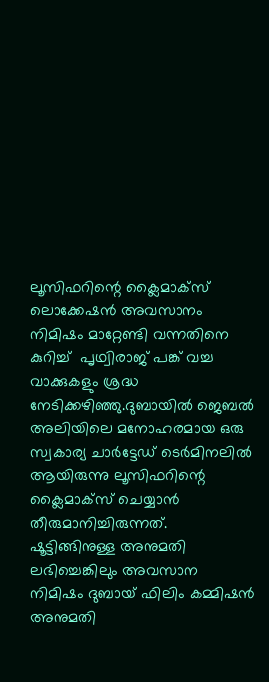ലൂസിഫറിന്റെ ക്ലൈമാക്‌സ് ലൊക്കേഷന്‍ അവസാനം നിമിഷം മാറ്റേണ്ടി വന്നതിനെ കുറിച്ച്  പൃഥ്വിരാജ് പങ്ക് വച്ച വാക്കുകളും ശ്രദ്ധ നേടിക്കഴിഞ്ഞു.ദുബായില്‍ ജെബല്‍ അലിയിലെ മനോഹരമായ ഒരു സ്വകാര്യ ചാര്‍ട്ടേഡ് ടെര്‍മിനലില്‍ ആയിരുന്നു ലൂസിഫറിന്റെ ക്ലൈമാക്സ് ചെയ്യാന്‍ തീരുമാനിച്ചിരുന്നത്. ഷൂട്ടിങ്ങിനുള്ള അനുമതി ലഭിച്ചെങ്കിലും അവസാന നിമിഷം ദുബായ് ഫിലിം കമ്മിഷന്‍ അനുമതി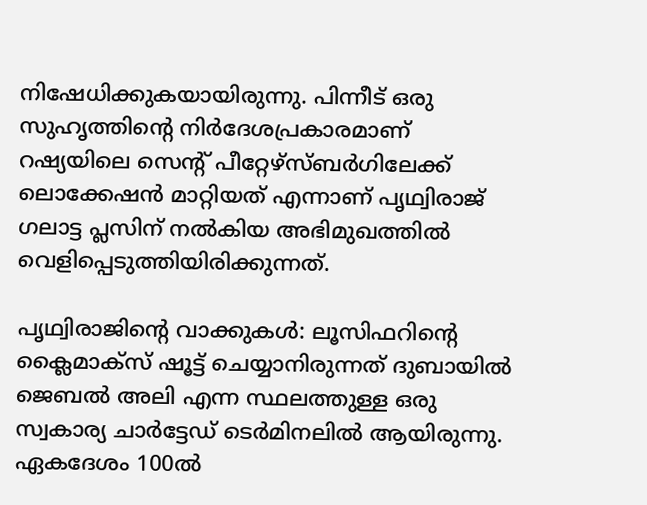നിഷേധിക്കുകയായിരുന്നു. പിന്നീട് ഒരു സുഹൃത്തിന്റെ നിര്‍ദേശപ്രകാരമാണ് റഷ്യയിലെ സെന്റ് പീറ്റേഴ്സ്ബര്‍ഗിലേക്ക് ലൊക്കേഷന്‍ മാറ്റിയത് എന്നാണ് പൃഥ്വിരാജ് ഗലാട്ട പ്ലസിന് നല്‍കിയ അഭിമുഖത്തില്‍ വെളിപ്പെടുത്തിയിരിക്കുന്നത്.

പൃഥ്വിരാജിന്റെ വാക്കുകള്‍: ലൂസിഫറിന്റെ ക്ലൈമാക്സ് ഷൂട്ട് ചെയ്യാനിരുന്നത് ദുബായില്‍ ജെബല്‍ അലി എന്ന സ്ഥലത്തുള്ള ഒരു സ്വകാര്യ ചാര്‍ട്ടേഡ് ടെര്‍മിനലില്‍ ആയിരുന്നു. ഏകദേശം 100ല്‍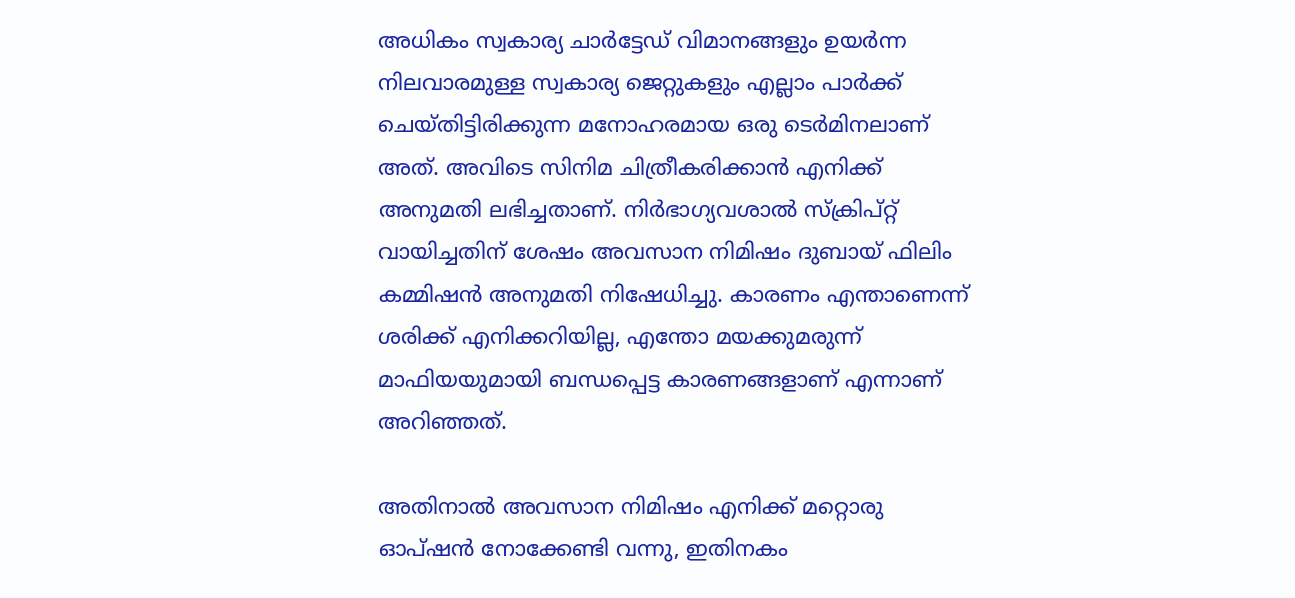അധികം സ്വകാര്യ ചാര്‍ട്ടേഡ് വിമാനങ്ങളും ഉയര്‍ന്ന നിലവാരമുള്ള സ്വകാര്യ ജെറ്റുകളും എല്ലാം പാര്‍ക്ക് ചെയ്തിട്ടിരിക്കുന്ന മനോഹരമായ ഒരു ടെര്‍മിനലാണ് അത്. അവിടെ സിനിമ ചിത്രീകരിക്കാന്‍ എനിക്ക് അനുമതി ലഭിച്ചതാണ്. നിര്‍ഭാഗ്യവശാല്‍ സ്‌ക്രിപ്റ്റ് വായിച്ചതിന് ശേഷം അവസാന നിമിഷം ദുബായ് ഫിലിം കമ്മിഷന്‍ അനുമതി നിഷേധിച്ചു. കാരണം എന്താണെന്ന് ശരിക്ക് എനിക്കറിയില്ല, എന്തോ മയക്കുമരുന്ന് മാഫിയയുമായി ബന്ധപ്പെട്ട കാരണങ്ങളാണ് എന്നാണ് അറിഞ്ഞത്.

അതിനാല്‍ അവസാന നിമിഷം എനിക്ക് മറ്റൊരു ഓപ്ഷന്‍ നോക്കേണ്ടി വന്നു, ഇതിനകം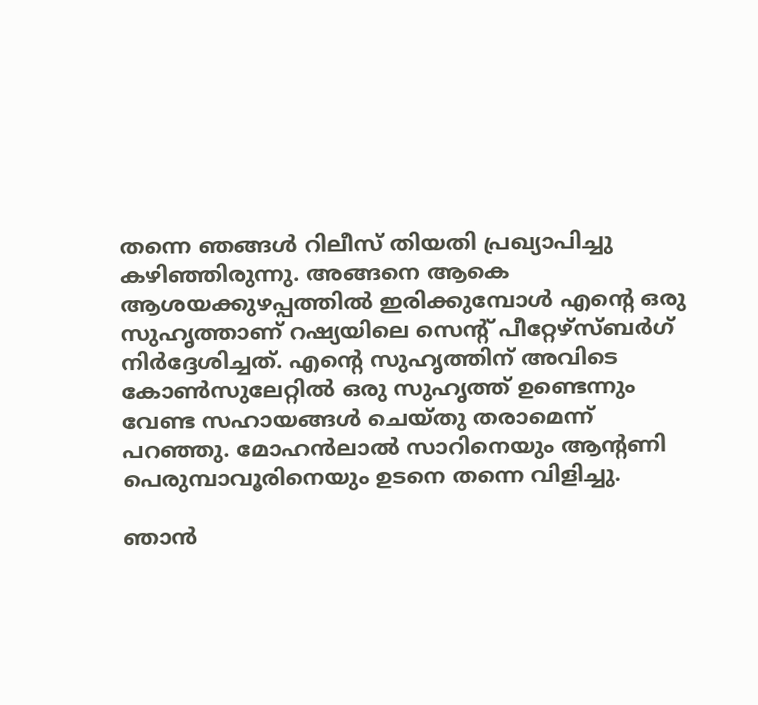തന്നെ ഞങ്ങള്‍ റിലീസ് തിയതി പ്രഖ്യാപിച്ചു കഴിഞ്ഞിരുന്നു. അങ്ങനെ ആകെ ആശയക്കുഴപ്പത്തില്‍ ഇരിക്കുമ്പോള്‍ എന്റെ ഒരു സുഹൃത്താണ് റഷ്യയിലെ സെന്റ് പീറ്റേഴ്സ്ബര്‍ഗ് നിര്‍ദ്ദേശിച്ചത്. എന്റെ സുഹൃത്തിന് അവിടെ കോണ്‍സുലേറ്റില്‍ ഒരു സുഹൃത്ത് ഉണ്ടെന്നും വേണ്ട സഹായങ്ങള്‍ ചെയ്തു തരാമെന്ന് പറഞ്ഞു. മോഹന്‍ലാല്‍ സാറിനെയും ആന്റണി പെരുമ്പാവൂരിനെയും ഉടനെ തന്നെ വിളിച്ചു.

ഞാന്‍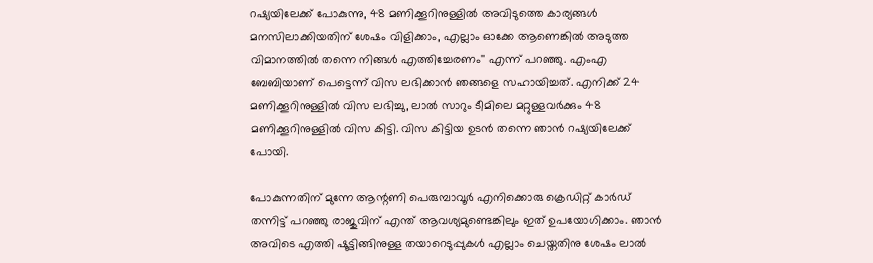റഷ്യയിലേക്ക് പോകുന്നു, 48 മണിക്കൂറിനുള്ളില്‍ അവിടുത്തെ കാര്യങ്ങള്‍ മനസിലാക്കിയതിന് ശേഷം വിളിക്കാം, എല്ലാം ഓക്കേ ആണെങ്കില്‍ അടുത്ത വിമാനത്തില്‍ തന്നെ നിങ്ങള്‍ എത്തിച്ചേരണം'' എന്ന് പറഞ്ഞു. എംഎ ബേബിയാണ് പെട്ടെന്ന് വിസ ലഭിക്കാന്‍ ഞങ്ങളെ സഹായിച്ചത്. എനിക്ക് 24 മണിക്കൂറിനുള്ളില്‍ വിസ ലഭിച്ചു, ലാല്‍ സാറും ടീമിലെ മറ്റുള്ളവര്‍ക്കും 48 മണിക്കൂറിനുള്ളില്‍ വിസ കിട്ടി. വിസ കിട്ടിയ ഉടന്‍ തന്നെ ഞാന്‍ റഷ്യയിലേക്ക് പോയി.

പോകുന്നതിന് മുന്നേ ആന്റണി പെരുമ്പാവൂര്‍ എനിക്കൊരു ക്രെഡിറ്റ് കാര്‍ഡ് തന്നിട്ട് പറഞ്ഞു രാജുവിന് എന്ത് ആവശ്യമുണ്ടെങ്കിലും ഇത് ഉപയോഗിക്കാം. ഞാന്‍ അവിടെ എത്തി ഷൂട്ടിങ്ങിനുള്ള തയാറെടുപ്പുകള്‍ എല്ലാം ചെയ്തതിനു ശേഷം ലാല്‍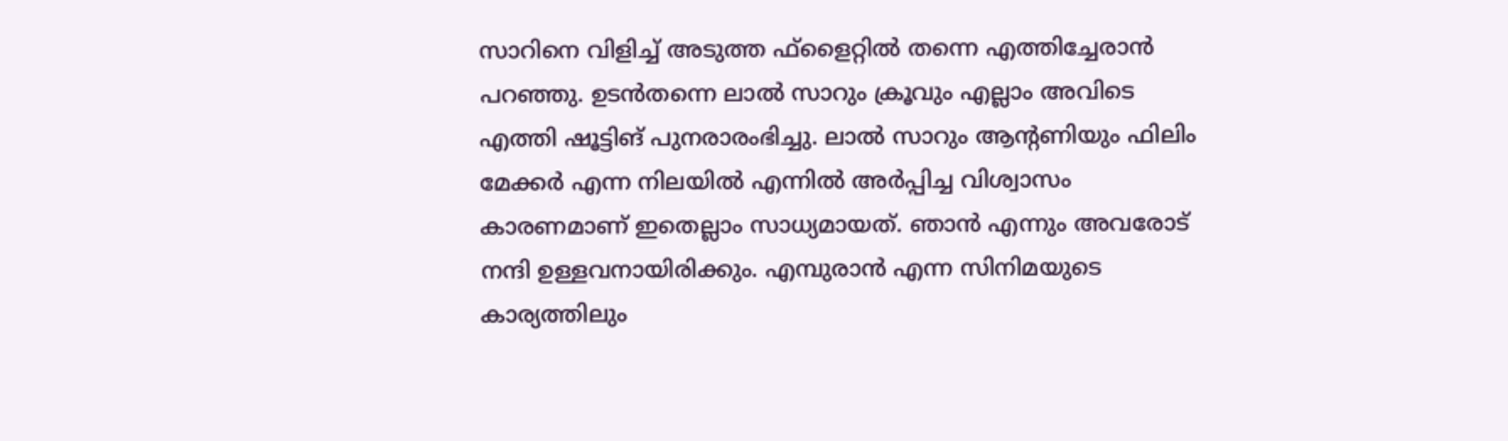സാറിനെ വിളിച്ച് അടുത്ത ഫ്ളൈറ്റില്‍ തന്നെ എത്തിച്ചേരാന്‍ പറഞ്ഞു. ഉടന്‍തന്നെ ലാല്‍ സാറും ക്രൂവും എല്ലാം അവിടെ എത്തി ഷൂട്ടിങ് പുനരാരംഭിച്ചു. ലാല്‍ സാറും ആന്റണിയും ഫിലിം മേക്കര്‍ എന്ന നിലയില്‍ എന്നില്‍ അര്‍പ്പിച്ച വിശ്വാസം കാരണമാണ് ഇതെല്ലാം സാധ്യമായത്. ഞാന്‍ എന്നും അവരോട് നന്ദി ഉള്ളവനായിരിക്കും. എമ്പുരാന്‍ എന്ന സിനിമയുടെ കാര്യത്തിലും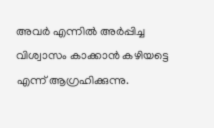അവര്‍ എന്നില്‍ അര്‍പ്പിച്ച വിശ്വാസം കാക്കാന്‍ കഴിയട്ടെ എന്ന് ആഗ്രഹിക്കുന്നു.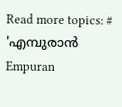Read more topics: # 'എമ്പുരാന്‍
Empuran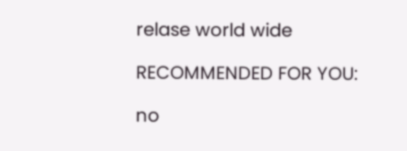relase world wide

RECOMMENDED FOR YOU:

no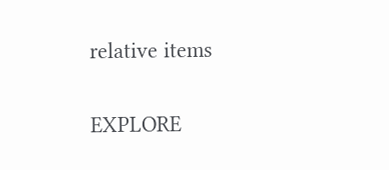relative items

EXPLORE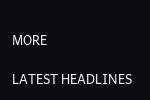MORE

LATEST HEADLINES